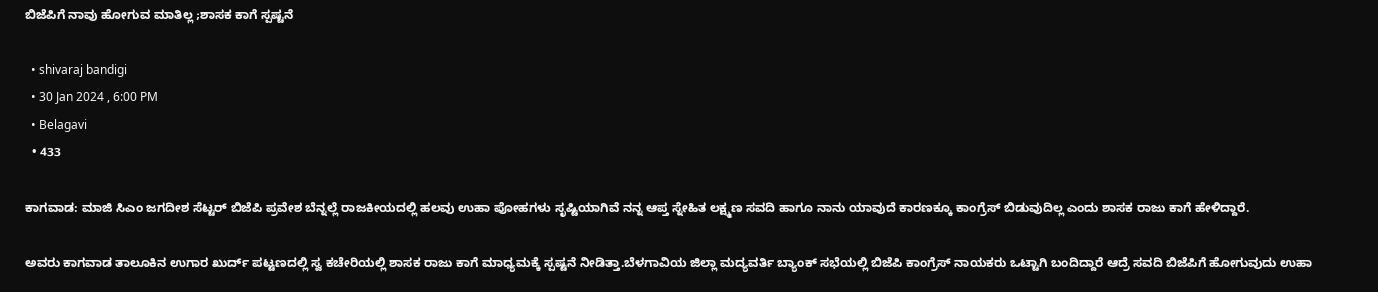ಬಿಜೆಪಿಗೆ ನಾವು ಹೋಗುವ ಮಾತಿಲ್ಲ ;ಶಾಸಕ ಕಾಗೆ ಸ್ಪಷ್ಟನೆ

  • shivaraj bandigi
  • 30 Jan 2024 , 6:00 PM
  • Belagavi
  • 433

ಕಾಗವಾಡ: ಮಾಜಿ ಸಿಎಂ ಜಗದೀಶ ಸೆಟ್ಟರ್ ಬಿಜೆಪಿ ಪ್ರವೇಶ ಬೆನ್ನಲ್ಲೆ ರಾಜಕೀಯದಲ್ಲಿ ಹಲವು ಉಹಾ ಪೋಹಗಳು ಸೃಷ್ಟಿಯಾಗಿವೆ ನನ್ನ ಆಪ್ತ ಸ್ನೇಹಿತ ಲಕ್ಷ್ಮಣ ಸವದಿ ಹಾಗೂ ನಾನು ಯಾವುದೆ ಕಾರಣಕ್ಕೂ ಕಾಂಗ್ರೆಸ್ ಬಿಡುವುದಿಲ್ಲ ಎಂದು ಶಾಸಕ ರಾಜು ಕಾಗೆ ಹೇಳಿದ್ದಾರೆ.

ಅವರು ಕಾಗವಾಡ ತಾಲೂಕಿನ ಉಗಾರ ಖುರ್ದ್ ಪಟ್ಟಣದಲ್ಲಿ ಸ್ವ ಕಚೇರಿಯಲ್ಲಿ ಶಾಸಕ ರಾಜು ಕಾಗೆ ಮಾಧ್ಯಮಕ್ಕೆ ಸ್ಪಷ್ಟನೆ ನೀಡಿತ್ತಾ.ಬೆಳಗಾವಿಯ ಜಿಲ್ಲಾ ಮದ್ಯವರ್ತಿ ಬ್ಯಾಂಕ್ ಸಭೆಯಲ್ಲಿ ಬಿಜೆಪಿ ಕಾಂಗ್ರೆಸ್ ನಾಯಕರು ಒಟ್ಟಾಗಿ ಬಂದಿದ್ದಾರೆ ಆದ್ರೆ ಸವದಿ ಬಿಜೆಪಿಗೆ ಹೋಗುವುದು ಉಹಾ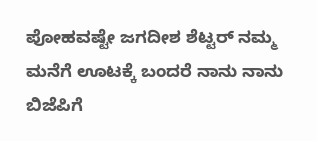ಪೋಹವಷ್ಟೇ ಜಗದೀಶ ಶೆಟ್ಟರ್ ನಮ್ಮ ಮನೆಗೆ ಊಟಕ್ಕೆ ಬಂದರೆ ನಾನು ನಾನು ಬಿಜೆಪಿಗೆ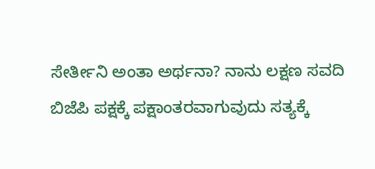ಸೇರ್ತೀನಿ ಅಂತಾ ಅರ್ಥನಾ? ನಾನು ಲಕ್ಷಣ ಸವದಿ ಬಿಜೆಪಿ ಪಕ್ಷಕ್ಕೆ ಪಕ್ಷಾಂತರವಾಗುವುದು ಸತ್ಯಕ್ಕೆ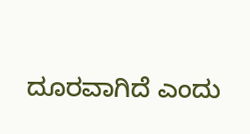ದೂರವಾಗಿದೆ ಎಂದು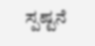ಸ್ಪಷ್ಟನೆ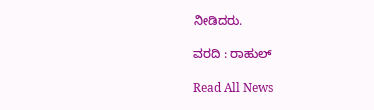ನೀಡಿದರು.

ವರದಿ : ರಾಹುಲ್

Read All News